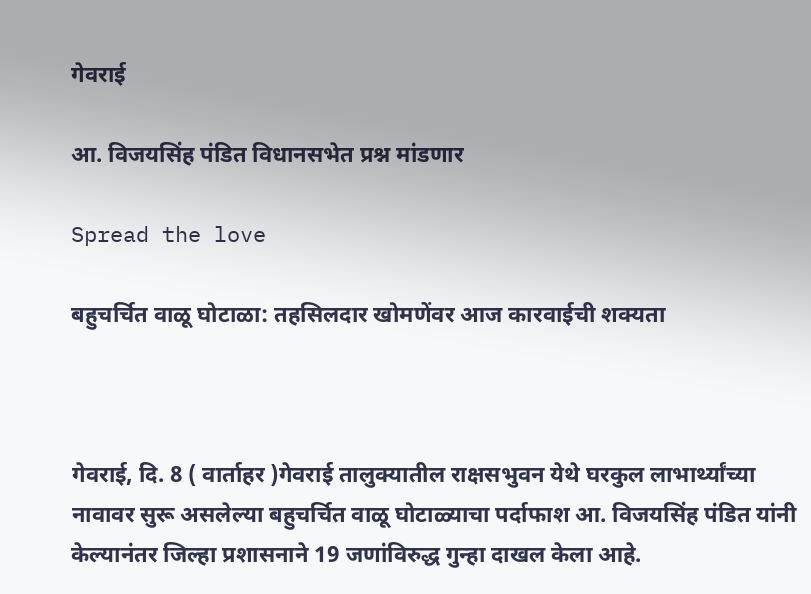गेवराई

आ. विजयसिंह पंडित विधानसभेत प्रश्न मांडणार

Spread the love

बहुचर्चित वाळू घोटाळा: तहसिलदार खोमणेंवर आज कारवाईची शक्यता



गेवराई, दि. 8 ( वार्ताहर )गेवराई तालुक्यातील राक्षसभुवन येथे घरकुल लाभार्थ्यांच्या नावावर सुरू असलेल्या बहुचर्चित वाळू घोटाळ्याचा पर्दाफाश आ. विजयसिंह पंडित यांनी केल्यानंतर जिल्हा प्रशासनाने 19 जणांविरुद्ध गुन्हा दाखल केला आहे.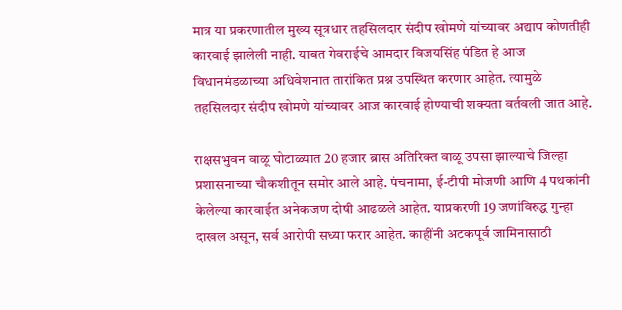मात्र या प्रकरणातील मुख्य सूत्रधार तहसिलदार संदीप खोमणे यांच्यावर अद्याप कोणतीही कारवाई झालेली नाही. याबत गेवराईचे आमदार विजयसिंह पंडित हे आज विधानमंडळाच्या अधिवेशनात तारांकित प्रश्न उपस्थित करणार आहेत. त्यामुळे तहसिलदार संदीप खोमणे यांच्यावर आज कारवाई होण्याची शक्यता वर्तवली जात आहे.

राक्षसभुवन वाळू घोटाळ्यात 20 हजार ब्रास अतिरिक्त वाळू उपसा झाल्याचे जिल्हा प्रशासनाच्या चौकशीतून समोर आले आहे. पंचनामा, ई-टीपी मोजणी आणि 4 पथकांनी केलेल्या कारवाईत अनेकजण दोषी आढळले आहेत. याप्रकरणी 19 जणांविरुद्ध गुन्हा दाखल असून, सर्व आरोपी सध्या फरार आहेत. काहींनी अटकपूर्व जामिनासाठी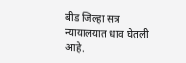बीड जिल्हा सत्र न्यायालयात धाव घेतली आहे.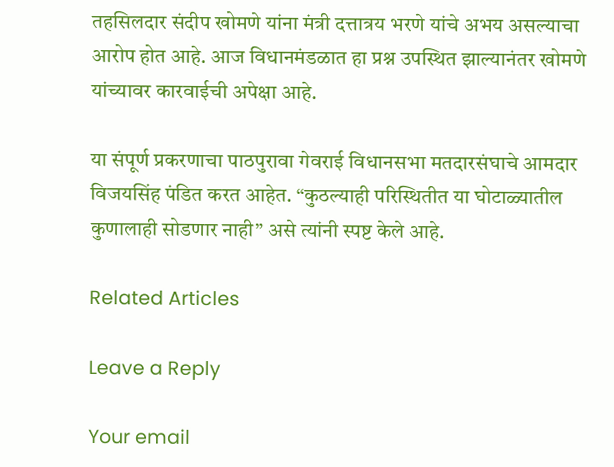तहसिलदार संदीप खोमणे यांना मंत्री दत्तात्रय भरणे यांचे अभय असल्याचा आरोप होत आहे. आज विधानमंडळात हा प्रश्न उपस्थित झाल्यानंतर खोमणे यांच्यावर कारवाईची अपेक्षा आहे.

या संपूर्ण प्रकरणाचा पाठपुरावा गेवराई विधानसभा मतदारसंघाचे आमदार विजयसिंह पंडित करत आहेत. “कुठल्याही परिस्थितीत या घोटाळ्यातील कुणालाही सोडणार नाही” असे त्यांनी स्पष्ट केले आहे.

Related Articles

Leave a Reply

Your email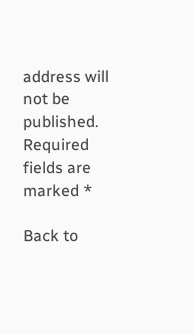address will not be published. Required fields are marked *

Back to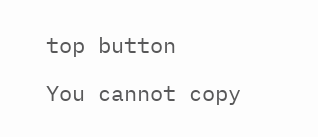top button

You cannot copy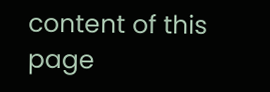content of this page